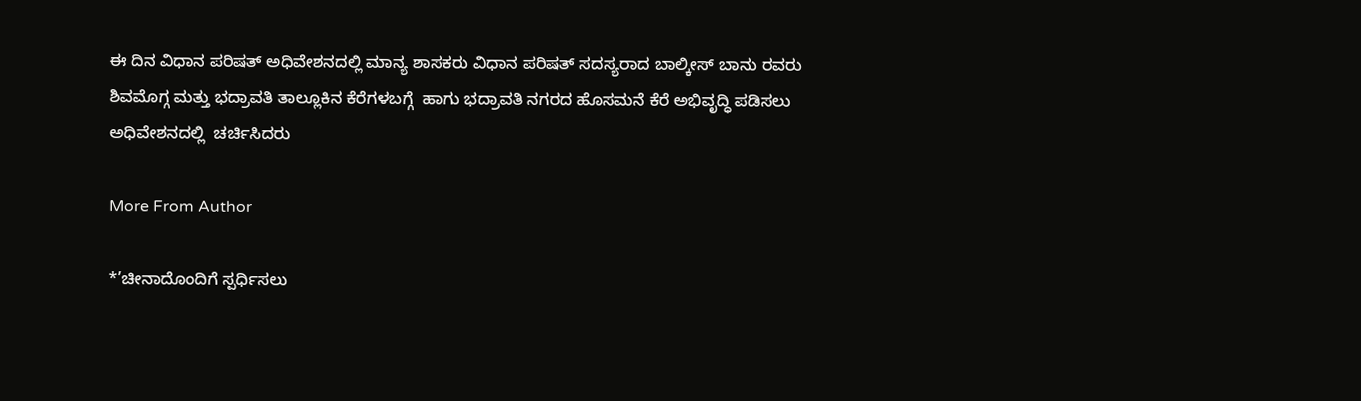ಈ ದಿನ ವಿಧಾನ ಪರಿಷತ್ ಅಧಿವೇಶನದಲ್ಲಿ ಮಾನ್ಯ ಶಾಸಕರು ವಿಧಾನ ಪರಿಷತ್ ಸದಸ್ಯರಾದ ಬಾಲ್ಕೀಸ್ ಬಾನು ರವರು ಶಿವಮೊಗ್ಗ ಮತ್ತು ಭದ್ರಾವತಿ ತಾಲ್ಲೂಕಿನ ಕೆರೆಗಳಬಗ್ಗೆ  ಹಾಗು ಭದ್ರಾವತಿ ನಗರದ ಹೊಸಮನೆ ಕೆರೆ ಅಭಿವೃದ್ಧಿ ಪಡಿಸಲು ಅಧಿವೇಶನದಲ್ಲಿ  ಚರ್ಚಿಸಿದರು

More From Author

*’ಚೀನಾದೊಂದಿಗೆ ಸ್ಪರ್ಧಿಸಲು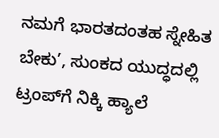ನಮಗೆ ಭಾರತದಂತಹ ಸ್ನೇಹಿತ ಬೇಕು’, ಸುಂಕದ ಯುದ್ಧದಲ್ಲಿ ಟ್ರಂಪ್‌ಗೆ ನಿಕ್ಕಿ ಹ್ಯಾಲೆ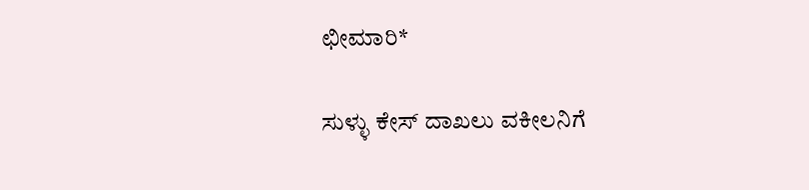ಛೀಮಾರಿ*

ಸುಳ್ಳು ಕೇಸ್ ದಾಖಲು ವಕೀಲನಿಗೆ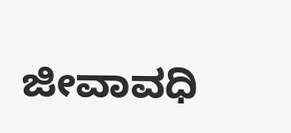ಜೀವಾವಧಿ